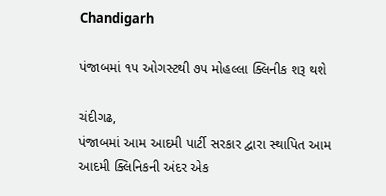Chandigarh

પંજાબમાં ૧૫ ઓગસ્ટથી ૭૫ મોહલ્લા ક્લિનીક શરૂ થશે

ચંદીગઢ,
પંજાબમાં આમ આદમી પાર્ટી સરકાર દ્વારા સ્થાપિત આમ આદમી ક્લિનિકની અંદર એક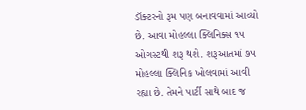ડૉક્ટરનો રૂમ પણ બનાવવામાં આવ્યો છે. આવા મોહલ્લા ક્લિનિક્સ ૧૫ ઓગસ્ટથી શરૂ થશે. શરૂઆતમાં ૭૫ મોહલ્લા ક્લિનિક ખોલવામાં આવી રહ્યા છે. તેમને પાર્ટી સાથે બાદ જ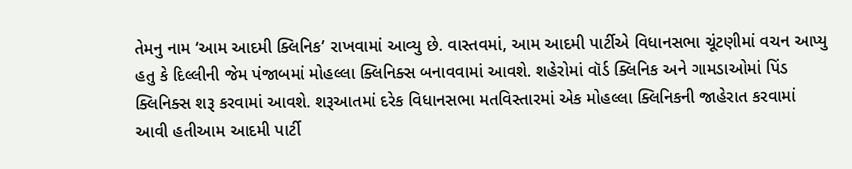તેમનુ નામ ‘આમ આદમી ક્લિનિક’ રાખવામાં આવ્યુ છે. વાસ્તવમાં, આમ આદમી પાર્ટીએ વિધાનસભા ચૂંટણીમાં વચન આપ્યુ હતુ કે દિલ્લીની જેમ પંજાબમાં મોહલ્લા ક્લિનિક્સ બનાવવામાં આવશે. શહેરોમાં વૉર્ડ ક્લિનિક અને ગામડાઓમાં પિંડ ક્લિનિક્સ શરૂ કરવામાં આવશે. શરૂઆતમાં દરેક વિધાનસભા મતવિસ્તારમાં એક મોહલ્લા ક્લિનિકની જાહેરાત કરવામાં આવી હતીઆમ આદમી પાર્ટી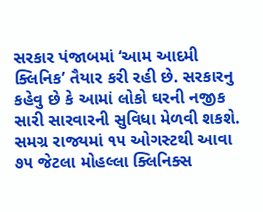સરકાર પંજાબમાં ‘આમ આદમી ક્લિનિક’ તૈયાર કરી રહી છે. સરકારનુ કહેવુ છે કે આમાં લોકો ઘરની નજીક સારી સારવારની સુવિધા મેળવી શકશે. સમગ્ર રાજ્યમાં ૧૫ ઓગસ્ટથી આવા ૭૫ જેટલા મોહલ્લા ક્લિનિક્સ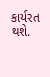કાર્યરત થશે.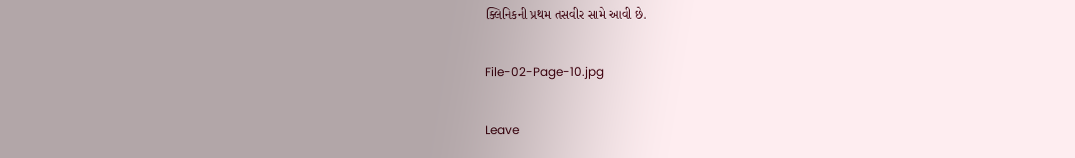ક્લિનિકની પ્રથમ તસવીર સામે આવી છે.

File-02-Page-10.jpg

Leave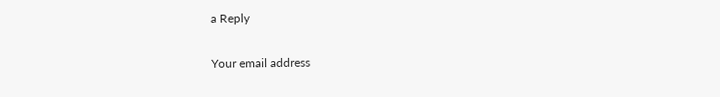a Reply

Your email address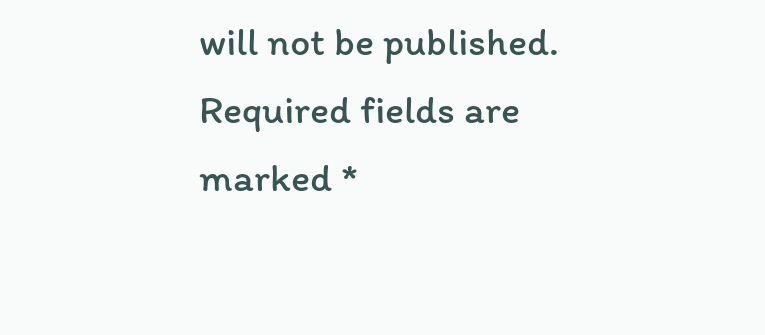will not be published. Required fields are marked *